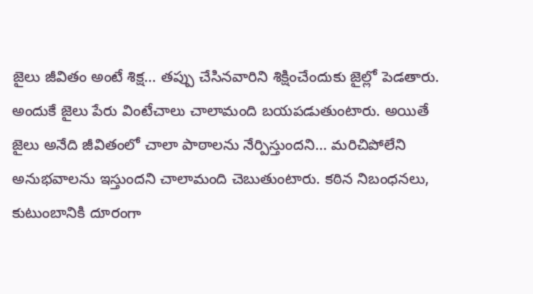జైలు జీవితం అంటే శిక్ష... తప్పు చేసినవారిని శిక్షించేందుకు జైల్లో పెడతారు. అందుకే జైలు పేరు వింటేచాలు చాలామంది బయపడుతుంటారు. అయితే జైలు అనేది జీవితంలో చాలా పాఠాలను నేర్పిస్తుందని... మరిచిపోలేని అనుభవాలను ఇస్తుందని చాలామంది చెబుతుంటారు. కఠిన నిబంధనలు, కుటుంబానికి దూరంగా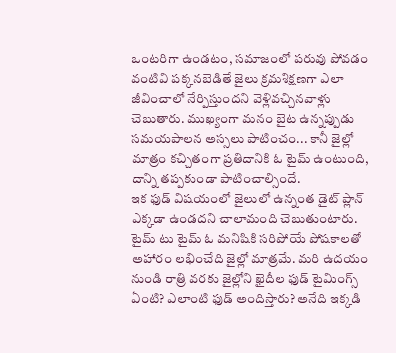ఒంటరిగా ఉండటం, సమాజంలో పరువు పోవడం వంటివి పక్కనబెడితే జైలు క్రమశిక్షణగా ఎలా జీవించాలో నేర్పిస్తుందని వెళ్లివచ్చినవాళ్లు చెబుతారు. ముఖ్యంగా మనం బైట ఉన్నప్పుడు సమయపాలన అస్సలు పాటించం... కానీ జైల్లో మాత్రం కచ్చితంగా ప్రతిదానికి ఓ టైమ్ ఉంటుంది, దాన్ని తప్పకుండా పాటించాల్సిందే.
ఇక ఫుడ్ విషయంలో జైలులో ఉన్నంత డైట్ ప్లాన్ ఎక్కడా ఉండదని చాలామంది చెబుతుంటారు. టైమ్ టు టైమ్ ఓ మనిషికి సరిపోయే పోషకాలతో అహారం లభించేది జైల్లో మాత్రమే. మరి ఉదయం నుండి రాత్రి వరకు జైల్లోని ఖైదీల ఫుడ్ టైమింగ్స్ ఏంటి? ఎలాంటి ఫుడ్ అందిస్తారు? అనేది ఇక్కడి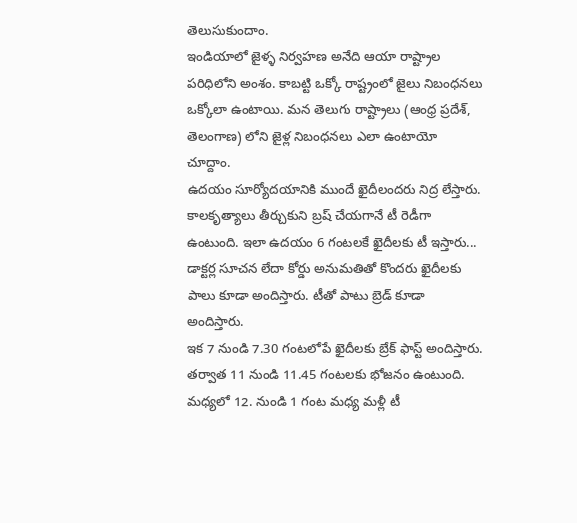తెలుసుకుందాం.
ఇండియాలో జైళ్ళ నిర్వహణ అనేది ఆయా రాష్ట్రాల పరిధిలోని అంశం. కాబట్టి ఒక్కో రాష్ట్రంలో జైలు నిబంధనలు ఒక్కోలా ఉంటాయి. మన తెలుగు రాష్ట్రాలు (ఆంధ్ర ప్రదేశ్, తెలంగాణ) లోని జైళ్ల నిబంధనలు ఎలా ఉంటాయో చూద్దాం.
ఉదయం సూర్యోదయానికి ముందే ఖైదీలందరు నిద్ర లేస్తారు. కాలకృత్యాలు తీర్చుకుని బ్రష్ చేయగానే టీ రెడీగా ఉంటుంది. ఇలా ఉదయం 6 గంటలకే ఖైదీలకు టీ ఇస్తారు... డాక్టర్ల సూచన లేదా కోర్డు అనుమతితో కొందరు ఖైదీలకు పాలు కూడా అందిస్తారు. టీతో పాటు బ్రెడ్ కూడా అందిస్తారు.
ఇక 7 నుండి 7.30 గంటలోపే ఖైదీలకు బ్రేక్ ఫాస్ట్ అందిస్తారు. తర్వాత 11 నుండి 11.45 గంటలకు భోజనం ఉంటుంది. మధ్యలో 12. నుండి 1 గంట మధ్య మళ్లీ టీ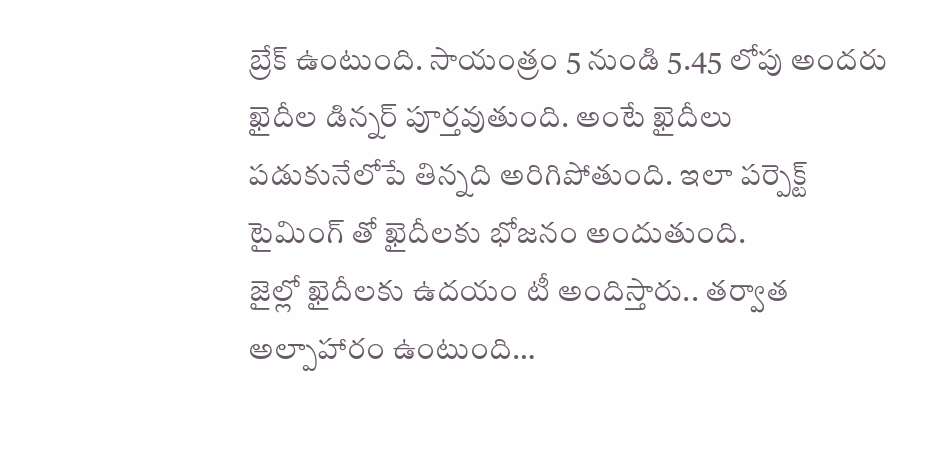బ్రేక్ ఉంటుంది. సాయంత్రం 5 నుండి 5.45 లోపు అందరు ఖైదీల డిన్నర్ పూర్తవుతుంది. అంటే ఖైదీలు పడుకునేలోపే తిన్నది అరిగిపోతుంది. ఇలా పర్పెక్ట్ టైమింగ్ తో ఖైదీలకు భోజనం అందుతుంది.
జైల్లో ఖైదీలకు ఉదయం టీ అందిస్తారు.. తర్వాత అల్పాహారం ఉంటుంది…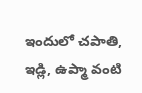ఇందులో చపాతి, ఇడ్లి, ఉప్మా వంటి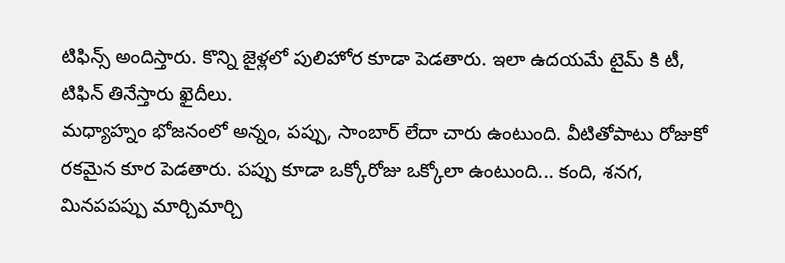టిఫిన్స్ అందిస్తారు. కొన్ని జైళ్లలో పులిహోర కూడా పెడతారు. ఇలా ఉదయమే టైమ్ కి టీ, టిఫిన్ తినేస్తారు ఖైదీలు.
మధ్యాహ్నం భోజనంలో అన్నం, పప్పు, సాంబార్ లేదా చారు ఉంటుంది. వీటితోపాటు రోజుకో రకమైన కూర పెడతారు. పప్పు కూడా ఒక్కోరోజు ఒక్కోలా ఉంటుంది... కంది, శనగ, మినపపప్పు మార్చిమార్చి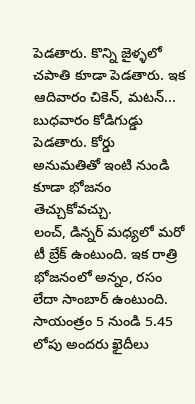పెడతారు. కొన్ని జైళ్ళలో చపాతి కూడా పెడతారు. ఇక ఆదివారం చికెన్, మటన్... బుధవారం కోడిగుడ్డు పెడతారు. కోర్డు అనుమతితో ఇంటి నుండి కూడా భోజనం తెచ్చుకోవచ్చు.
లంచ్, డిన్నర్ మధ్యలో మరో టీ బ్రేక్ ఉంటుంది. ఇక రాత్రి భోజనంలో అన్నం, రసం లేదా సాంబార్ ఉంటుంది. సాయంత్రం 5 నుండి 5.45 లోపు అందరు ఖైదీలు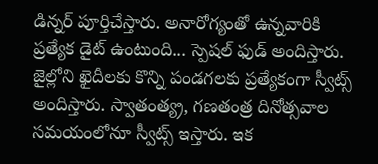డిన్నర్ పూర్తిచేస్తారు. అనారోగ్యంతో ఉన్నవారికి ప్రత్యేక డైట్ ఉంటుంది... స్పెషల్ ఫుడ్ అందిస్తారు.
జైల్లోని ఖైదీలకు కొన్ని పండగలకు ప్రత్యేకంగా స్వీట్స్ అందిస్తారు. స్వాతంత్య్ర, గణతంత్ర దినోత్సవాల సమయంలోనూ స్వీట్స్ ఇస్తారు. ఇక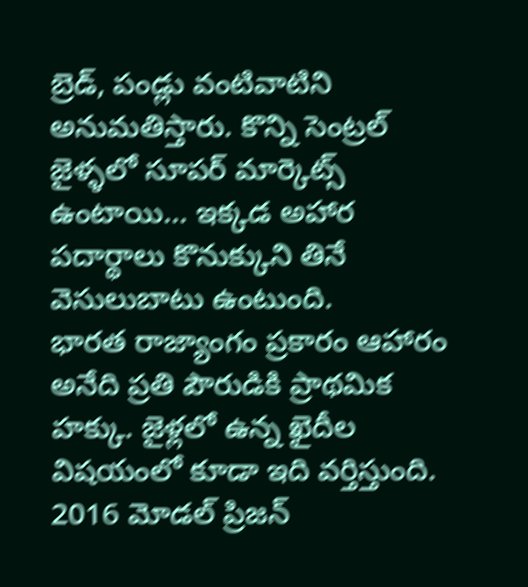బ్రెడ్, పండ్లు వంటివాటిని అనుమతిస్తారు. కొన్ని సెంట్రల్ జైళ్ళలో సూపర్ మార్కెట్స్ ఉంటాయి... ఇక్కడ అహార పదార్థాలు కొనుక్కుని తినే వెసులుబాటు ఉంటుంది.
భారత రాజ్యాంగం ప్రకారం ఆహారం అనేది ప్రతి పౌరుడికి ప్రాథమిక హక్కు. జైళ్లలో ఉన్న ఖైదీల విషయంలో కూడా ఇది వర్తిస్తుంది. 2016 మోడల్ ప్రిజన్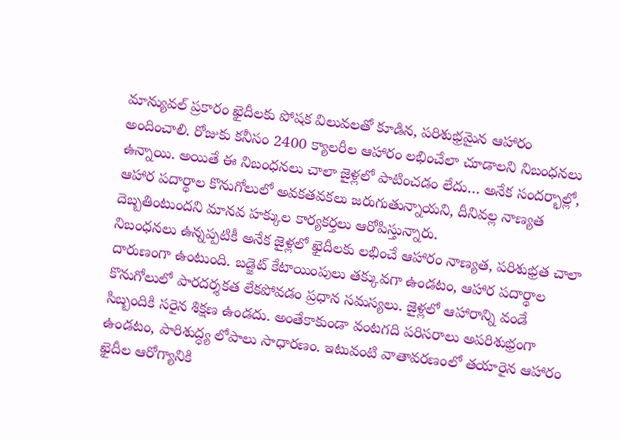మాన్యువల్ ప్రకారం ఖైదీలకు పోషక విలువలతో కూడిన, పరిశుభ్రమైన ఆహారం అందించాలి. రోజుకు కనీసం 2400 క్యాలరీల ఆహారం లభించేలా చూడాలని నిబంధనలు ఉన్నాయి. అయితే ఈ నిబంధనలు చాలా జైళ్లలో పాటించడం లేదు… అనేక సందర్భాల్లో, ఆహార పదార్థాల కొనుగోలులో అవకతవకలు జరుగుతున్నాయని, దీనివల్ల నాణ్యత దెబ్బతింటుందని మానవ హక్కుల కార్యకర్తలు ఆరోపిస్తున్నారు.
నిబంధనలు ఉన్నప్పటికీ అనేక జైళ్లలో ఖైదీలకు లభించే ఆహారం నాణ్యత, పరిశుభ్రత చాలా దారుణంగా ఉంటుంది. బడ్జెట్ కేటాయింపులు తక్కువగా ఉండటం, ఆహార పదార్థాల కొనుగోలులో పారదర్శకత లేకపోవడం ప్రధాన సమస్యలు. జైళ్లలో ఆహారాన్ని వండే సిబ్బందికి సరైన శిక్షణ ఉండదు. అంతేకాకుండా వంటగది పరిసరాలు అపరిశుభ్రంగా ఉండటం, పారిశుద్ధ్య లోపాలు సాధారణం. ఇటువంటి వాతావరణంలో తయారైన ఆహారం ఖైదీల ఆరోగ్యానికి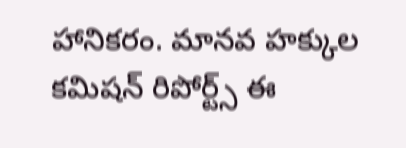హానికరం. మానవ హక్కుల కమిషన్ రిపోర్ట్స్ ఈ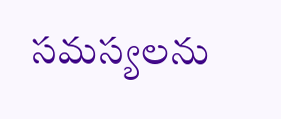సమస్యలను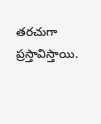తరచుగా ప్రస్తావిస్తాయి.